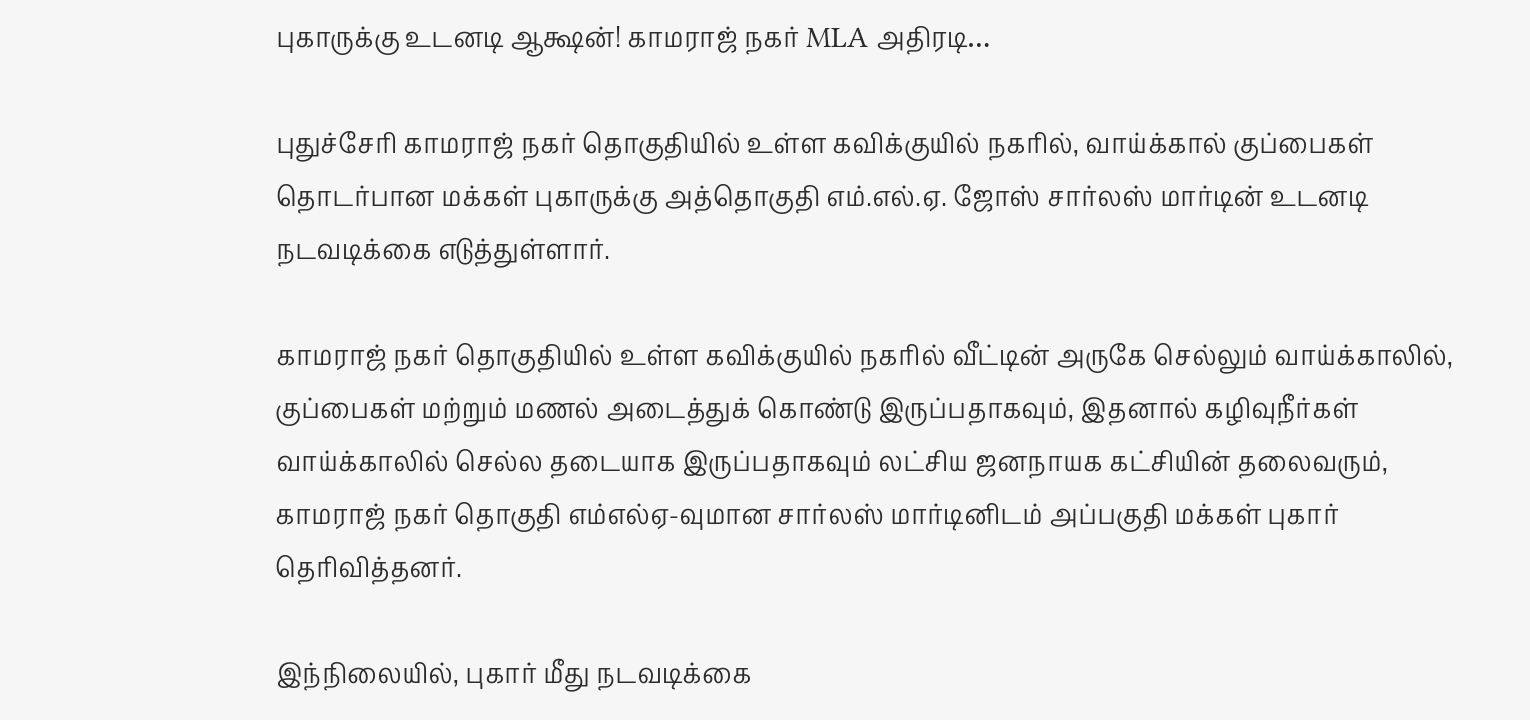புகாருக்கு உடனடி ஆக்ஷன்! காமராஜ் நகர் MLA அதிரடி…

புதுச்சேரி காமராஜ் நகர் தொகுதியில் உள்ள கவிக்குயில் நகரில், வாய்க்கால் குப்பைகள் தொடர்பான மக்கள் புகாருக்கு அத்தொகுதி எம்.எல்.ஏ. ஜோஸ் சார்லஸ் மார்டின் உடனடி நடவடிக்கை எடுத்துள்ளார்.

காமராஜ் நகர் தொகுதியில் உள்ள கவிக்குயில் நகரில் வீட்டின் அருகே செல்லும் வாய்க்காலில், குப்பைகள் மற்றும் மணல் அடைத்துக் கொண்டு இருப்பதாகவும், இதனால் கழிவுநீர்கள் வாய்க்காலில் செல்ல தடையாக இருப்பதாகவும் லட்சிய ஜனநாயக கட்சியின் தலைவரும், காமராஜ் நகர் தொகுதி எம்எல்ஏ-வுமான சார்லஸ் மார்டினிடம் அப்பகுதி மக்கள் புகார் தெரிவித்தனர்.

இந்நிலையில், புகார் மீது நடவடிக்கை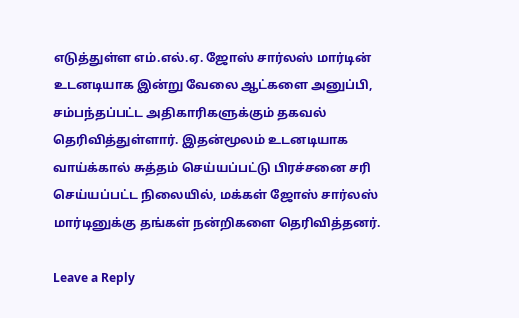எடுத்துள்ள எம்.எல்.ஏ. ஜோஸ் சார்லஸ் மார்டின் உடனடியாக இன்று வேலை ஆட்களை அனுப்பி, சம்பந்தப்பட்ட அதிகாரிகளுக்கும் தகவல் தெரிவித்துள்ளார். இதன்மூலம் உடனடியாக வாய்க்கால் சுத்தம் செய்யப்பட்டு பிரச்சனை சரி செய்யப்பட்ட நிலையில், மக்கள் ஜோஸ் சார்லஸ் மார்டினுக்கு தங்கள் நன்றிகளை தெரிவித்தனர்.

Leave a Reply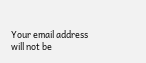Your email address will not be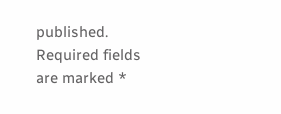published. Required fields are marked *